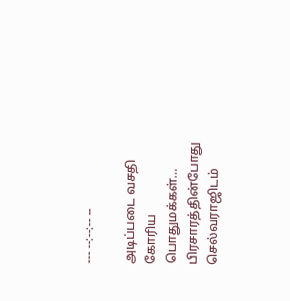--- --:--:-- --

அடிப்படை வசதி கோரிய பொதுமக்கள்… பிரசாரத்தின்போது செல்வராஜிடம்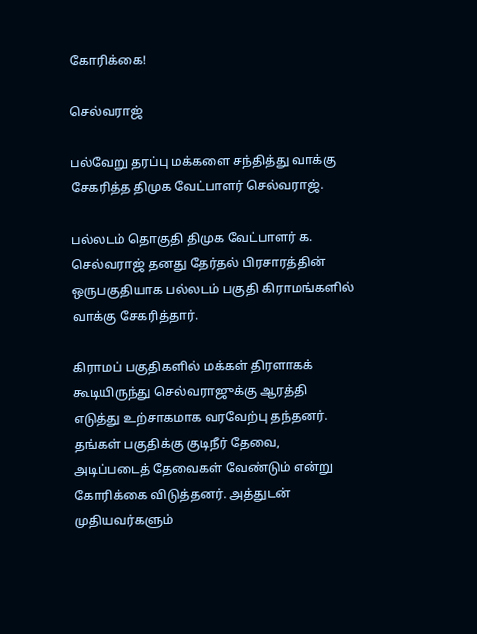கோரிக்கை!

செல்வராஜ்

பல்வேறு தரப்பு மக்களை சந்தித்து வாக்கு சேகரித்த திமுக வேட்பாளர் செல்வராஜ்.

பல்லடம் தொகுதி திமுக வேட்பாளர் க. செல்வராஜ் தனது தேர்தல் பிரசாரத்தின் ஒருபகுதியாக பல்லடம் பகுதி கிராமங்களில் வாக்கு சேகரித்தார்.

கிராமப் பகுதிகளில் மக்கள் திரளாகக் கூடியிருந்து செல்வராஜுக்கு ஆரத்தி எடுத்து உற்சாகமாக வரவேற்பு தந்தனர். தங்கள் பகுதிக்கு குடிநீர் தேவை, அடிப்படைத் தேவைகள் வேண்டும் என்று கோரிக்கை விடுத்தனர். அத்துடன் முதியவர்களும்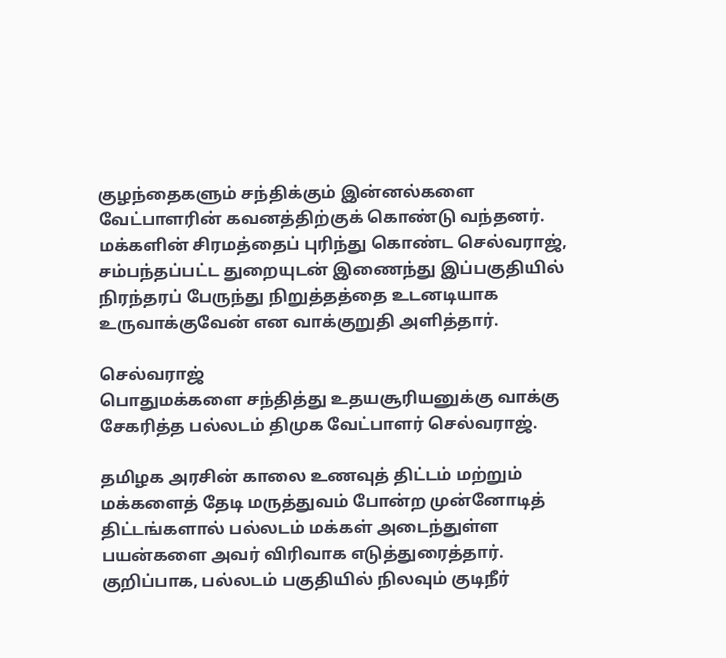குழந்தைகளும் சந்திக்கும் இன்னல்களை வேட்பாளரின் கவனத்திற்குக் கொண்டு வந்தனர். மக்களின் சிரமத்தைப் புரிந்து கொண்ட செல்வராஜ், சம்பந்தப்பட்ட துறையுடன் இணைந்து இப்பகுதியில் நிரந்தரப் பேருந்து நிறுத்தத்தை உடனடியாக உருவாக்குவேன் என வாக்குறுதி அளித்தார்.

செல்வராஜ்
பொதுமக்களை சந்தித்து உதயசூரியனுக்கு வாக்கு சேகரித்த பல்லடம் திமுக வேட்பாளர் செல்வராஜ்.

தமிழக அரசின் காலை உணவுத் திட்டம் மற்றும் மக்களைத் தேடி மருத்துவம் போன்ற முன்னோடித் திட்டங்களால் பல்லடம் மக்கள் அடைந்துள்ள பயன்களை அவர் விரிவாக எடுத்துரைத்தார். குறிப்பாக, பல்லடம் பகுதியில் நிலவும் குடிநீர்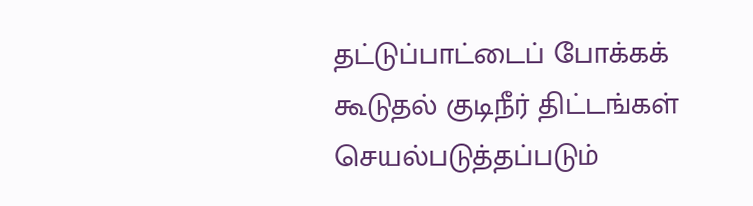தட்டுப்பாட்டைப் போக்கக் கூடுதல் குடிநீர் திட்டங்கள் செயல்படுத்தப்படும்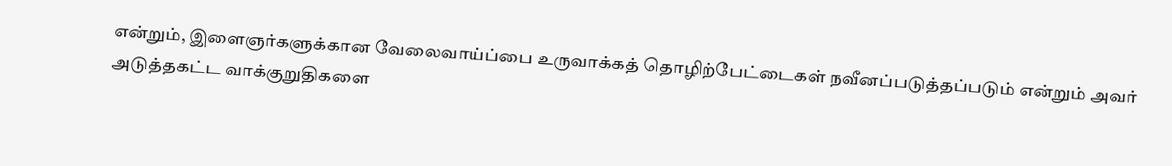என்றும், இளைஞர்களுக்கான வேலைவாய்ப்பை உருவாக்கத் தொழிற்பேட்டைகள் நவீனப்படுத்தப்படும் என்றும் அவர் அடுத்தகட்ட வாக்குறுதிகளை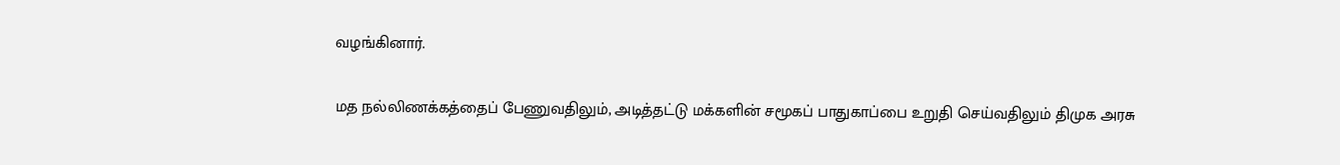வழங்கினார்.

மத நல்லிணக்கத்தைப் பேணுவதிலும், அடித்தட்டு மக்களின் சமூகப் பாதுகாப்பை உறுதி செய்வதிலும் திமுக அரசு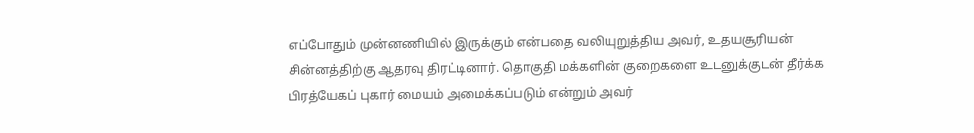எப்போதும் முன்னணியில் இருக்கும் என்பதை வலியுறுத்திய அவர், உதயசூரியன் சின்னத்திற்கு ஆதரவு திரட்டினார். தொகுதி மக்களின் குறைகளை உடனுக்குடன் தீர்க்க பிரத்யேகப் புகார் மையம் அமைக்கப்படும் என்றும் அவர்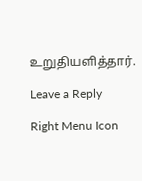உறுதியளித்தார்.

Leave a Reply

Right Menu Icon